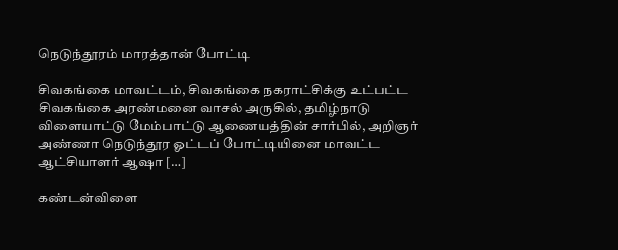நெடுந்தூரம் மாரத்தான் போட்டி

சிவகங்கை மாவட்டம், சிவகங்கை நகராட்சிக்கு உட்பட்ட சிவகங்கை அரண்மனை வாசல் அருகில், தமிழ்நாடு விளையாட்டு மேம்பாட்டு ஆணையத்தின் சார்பில், அறிஞர் அண்ணா நெடுந்தூர ஓட்டப் போட்டியினை மாவட்ட ஆட்சியாளர் ஆஷா […]

கண்டன்விளை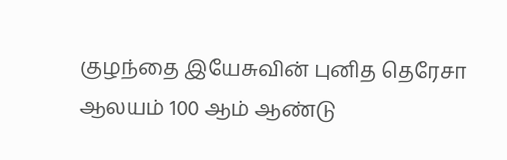குழந்தை இயேசுவின் புனித தெரேசா ஆலயம் 100 ஆம் ஆண்டு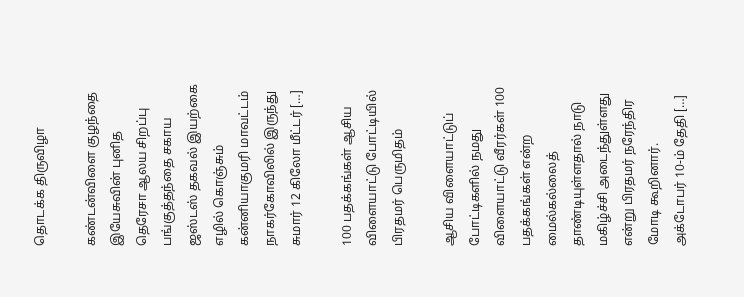தொடக்க திருவிழா

கண்டன்விளை குழந்தை இயேசுவின் புனித தெரேசா ஆலய சிறப்பு பங்குத்தந்தை சகாய ஜஸ்டஸ் தகவல் இயற்கை எழில் கொஞ்சும் கன்னியாகுமரி மாவட்டம் நாகர்கோவிலில் இருந்து சுமார் 12 கிலோ மீட்டர் […]

100 பதக்கங்கள் ஆசிய விளையாட்டு போட்டியில் பிரதமர் பெருமிதம்

ஆசிய விளையாட்டுப் போட்டிகளில் நமது விளையாட்டு வீரர்கள் 100 பதக்கங்கள் என்ற மைல்கல்லைத் தாண்டியுள்ளதால் நாடு மகிழ்ச்சி அடைந்துள்ளது என்று பிரதமர் நரேந்திர மோடி கூறினார். அக்டோபர் 10-ம் தேதி […]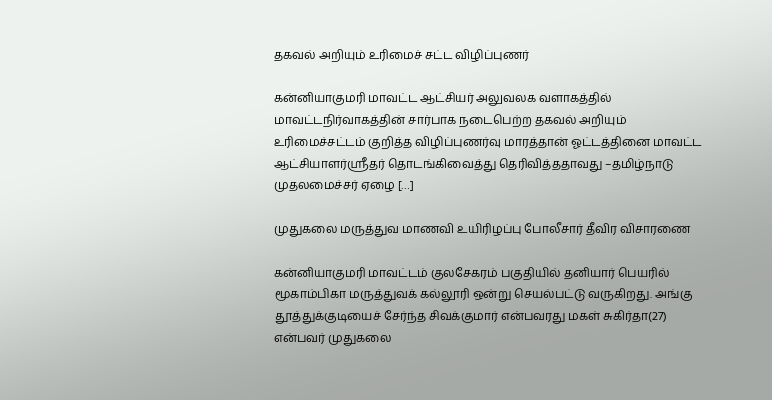தகவல் அறியும் உரிமைச் சட்ட விழிப்புணர்

கன்னியாகுமரி மாவட்ட ஆட்சியர் அலுவலக வளாகத்தில் மாவட்டநிர்வாகத்தின் சார்பாக நடைபெற்ற தகவல் அறியும் உரிமைச்சட்டம் குறித்த விழிப்புணர்வு மாரத்தான் ஓட்டத்தினை மாவட்ட ஆட்சியாளர்ஸ்ரீதர் தொடங்கிவைத்து தெரிவித்ததாவது –தமிழ்நாடு முதலமைச்சர் ஏழை […]

முதுகலை மருத்துவ மாணவி உயிரிழப்பு போலீசார் தீவிர விசாரணை

கன்னியாகுமரி மாவட்டம் குலசேகரம் பகுதியில் தனியார் பெயரில் மூகாம்பிகா மருத்துவக் கல்லூரி ஒன்று செயல்பட்டு வருகிறது. அங்கு தூத்துக்குடியைச் சேர்ந்த சிவக்குமார் என்பவரது மகள் சுகிர்தா(27) என்பவர் முதுகலை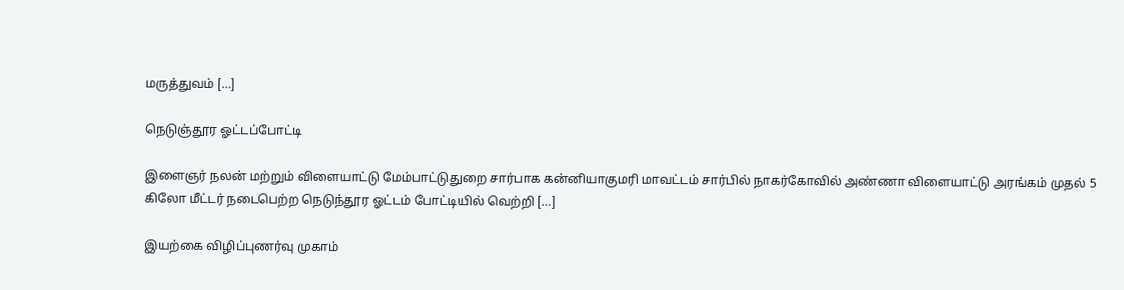மருத்துவம் […]

நெடுஞ்தூர ஓட்டப்போட்டி

இளைஞர் நலன் மற்றும் விளையாட்டு மேம்பாட்டுதுறை சார்பாக கன்னியாகுமரி மாவட்டம் சார்பில் நாகர்கோவில் அண்ணா விளையாட்டு அரங்கம் முதல் 5 கிலோ மீட்டர் நடைபெற்ற நெடுந்தூர ஓட்டம் போட்டியில் வெற்றி […]

இயற்கை விழிப்புணர்வு முகாம்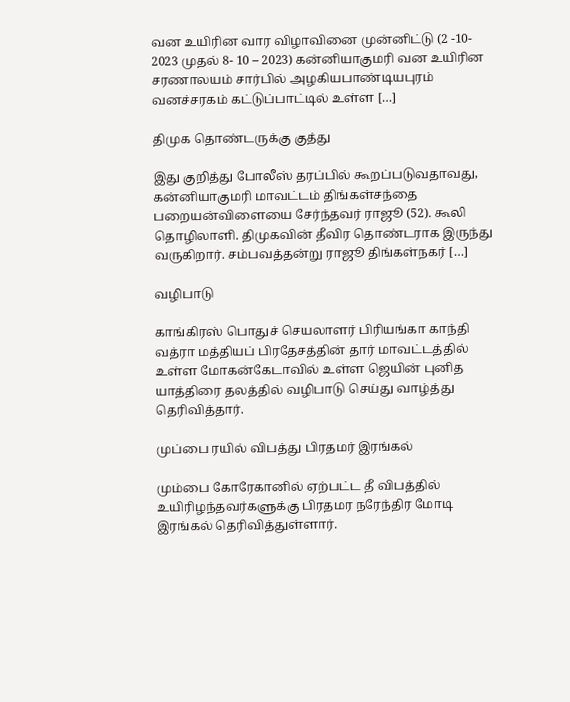வன உயிரின வார விழாவினை முன்னிட்டு (2 -10- 2023 முதல் 8- 10 – 2023) கன்னியாகுமரி வன உயிரின சரணாலயம் சார்பில் அழகியபாண்டியபுரம் வனச்சரகம் கட்டுப்பாட்டில் உள்ள […]

திமுக தொண்டருக்கு குத்து

இது குறித்து போலீஸ் தரப்பில் கூறப்படுவதாவது, கன்னியாகுமரி மாவட்டம் திங்கள்சந்தை பறையன்விளையை சேர்ந்தவர் ராஜூ (52). கூலி தொழிலாளி. திமுகவின் தீவிர தொண்டராக இருந்து வருகிறார். சம்பவத்தன்று ராஜூ திங்கள்நகர் […]

வழிபாடு

காங்கிரஸ் பொதுச் செயலாளர் பிரியங்கா காந்தி வத்ரா மத்தியப் பிரதேசத்தின் தார் மாவட்டத்தில் உள்ள மோகன்கேடாவில் உள்ள ஜெயின் புனித யாத்திரை தலத்தில் வழிபாடு செய்து வாழ்த்து தெரிவித்தார்.

முப்பை ரயில் விபத்து பிரதமர் இரங்கல்

மும்பை கோரேகானில் ஏற்பட்ட தீ விபத்தில் உயிரிழந்தவர்களுக்கு பிரதமர நரேந்திர மோடி இரங்கல் தெரிவித்துள்ளார்.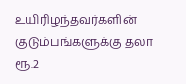உயிரிழந்தவர்களின் குடும்பங்களுக்கு தலா ரூ.2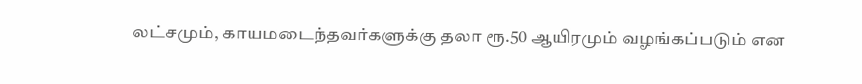லட்சமும், காயமடைந்தவர்களுக்கு தலா ரூ.50 ஆயிரமும் வழங்கப்படும் என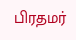பிரதமர்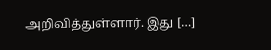அறிவித்துள்ளார். இது […]